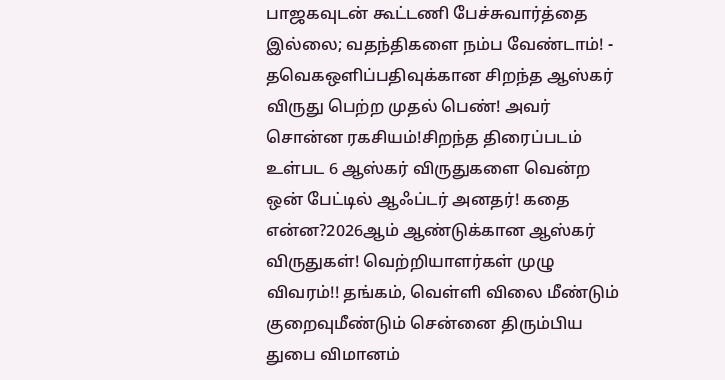பாஜகவுடன் கூட்டணி பேச்சுவார்த்தை இல்லை; வதந்திகளை நம்ப வேண்டாம்! - தவெகஒளிப்பதிவுக்கான சிறந்த ஆஸ்கர் விருது பெற்ற முதல் பெண்! அவர் சொன்ன ரகசியம்!சிறந்த திரைப்படம் உள்பட 6 ஆஸ்கர் விருதுகளை வென்ற ஒன் பேட்டில் ஆஃப்டர் அனதர்! கதை என்ன?2026ஆம் ஆண்டுக்கான ஆஸ்கர் விருதுகள்! வெற்றியாளர்கள் முழு விவரம்!! தங்கம், வெள்ளி விலை மீண்டும் குறைவுமீண்டும் சென்னை திரும்பிய துபை விமானம்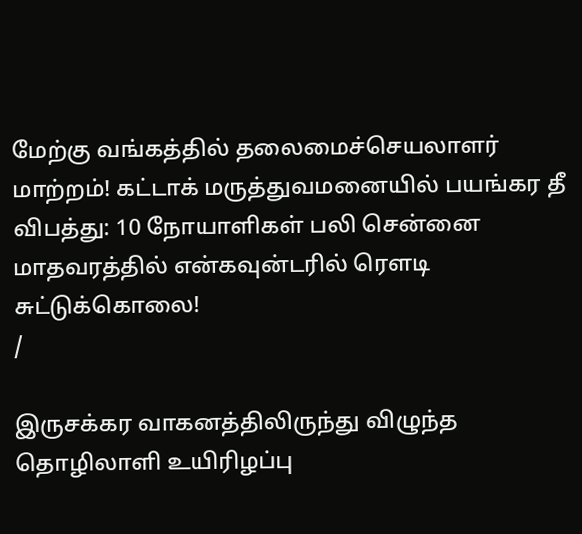மேற்கு வங்கத்தில் தலைமைச்செயலாளர் மாற்றம்! கட்டாக் மருத்துவமனையில் பயங்கர தீ விபத்து: 10 நோயாளிகள் பலி சென்னை மாதவரத்தில் என்கவுன்டரில் ரௌடி சுட்டுக்கொலை!
/

இருசக்கர வாகனத்திலிருந்து விழுந்த தொழிலாளி உயிரிழப்பு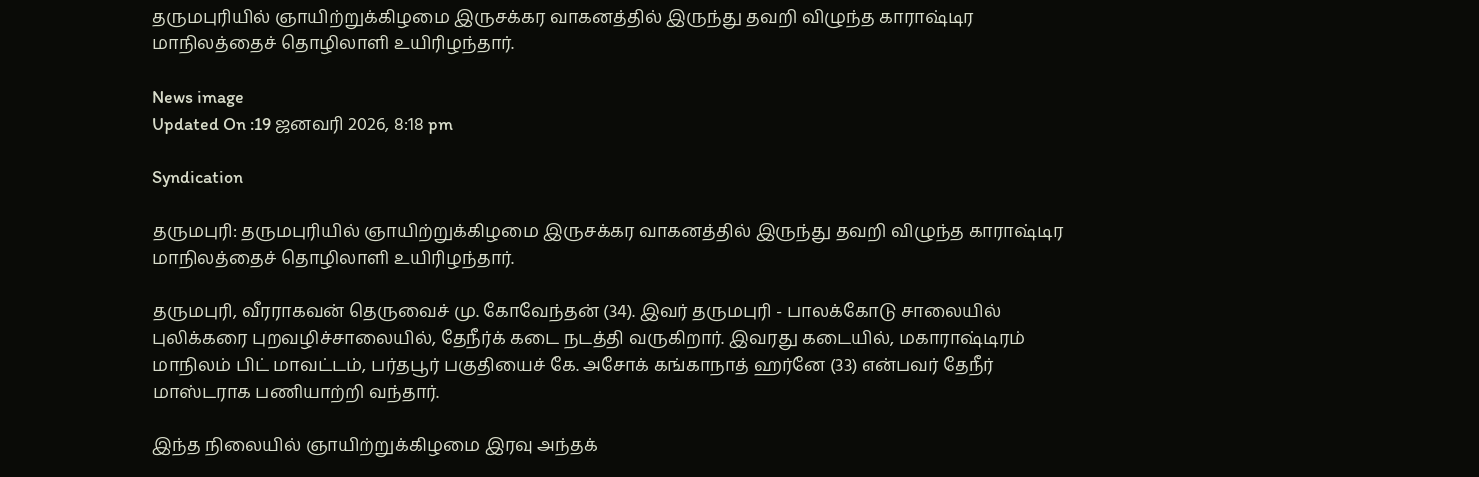தருமபுரியில் ஞாயிற்றுக்கிழமை இருசக்கர வாகனத்தில் இருந்து தவறி விழுந்த காராஷ்டிர மாநிலத்தைச் தொழிலாளி உயிரிழந்தார்.

News image
Updated On :19 ஜனவரி 2026, 8:18 pm

Syndication

தருமபுரி: தருமபுரியில் ஞாயிற்றுக்கிழமை இருசக்கர வாகனத்தில் இருந்து தவறி விழுந்த காராஷ்டிர மாநிலத்தைச் தொழிலாளி உயிரிழந்தார்.

தருமபுரி, வீரராகவன் தெருவைச் மு. கோவேந்தன் (34). இவர் தருமபுரி - பாலக்கோடு சாலையில் புலிக்கரை புறவழிச்சாலையில், தேநீர்க் கடை நடத்தி வருகிறார். இவரது கடையில், மகாராஷ்டிரம் மாநிலம் பிட் மாவட்டம், பர்தபூர் பகுதியைச் கே. அசோக் கங்காநாத் ஹர்னே (33) என்பவர் தேநீர் மாஸ்டராக பணியாற்றி வந்தார்.

இந்த நிலையில் ஞாயிற்றுக்கிழமை இரவு அந்தக்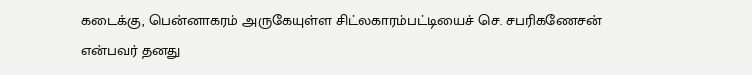கடைக்கு, பென்னாகரம் அருகேயுள்ள சிட்லகாரம்பட்டியைச் செ. சபரிகணேசன் என்பவர் தனது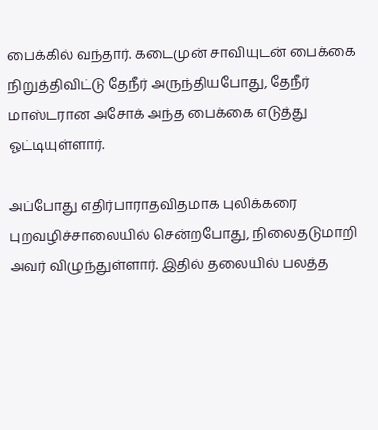பைக்கில் வந்தார். கடைமுன் சாவியுடன் பைக்கை நிறுத்திவிட்டு தேநீர் அருந்தியபோது, தேநீர் மாஸ்டரான அசோக் அந்த பைக்கை எடுத்து ஓட்டியுள்ளார்.

அப்போது எதிர்பாராதவிதமாக புலிக்கரை புறவழிச்சாலையில் சென்றபோது, நிலைதடுமாறி அவர் விழுந்துள்ளார். இதில் தலையில் பலத்த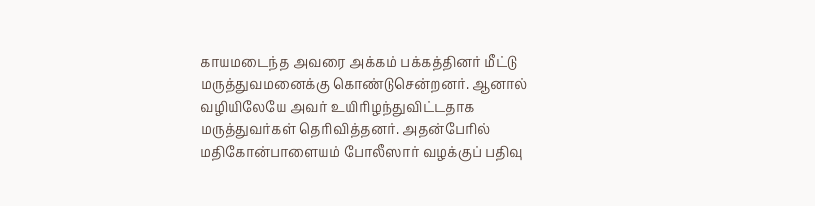காயமடைந்த அவரை அக்கம் பக்கத்தினர் மீட்டு மருத்துவமனைக்கு கொண்டுசென்றனர். ஆனால் வழியிலேயே அவர் உயிரிழந்துவிட்டதாக மருத்துவர்கள் தெரிவித்தனர். அதன்பேரில் மதிகோன்பாளையம் போலீஸார் வழக்குப் பதிவு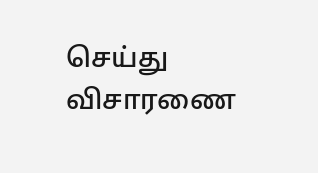செய்து விசாரணை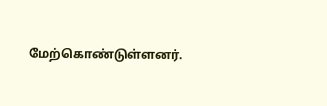மேற்கொண்டுள்ளனர்.